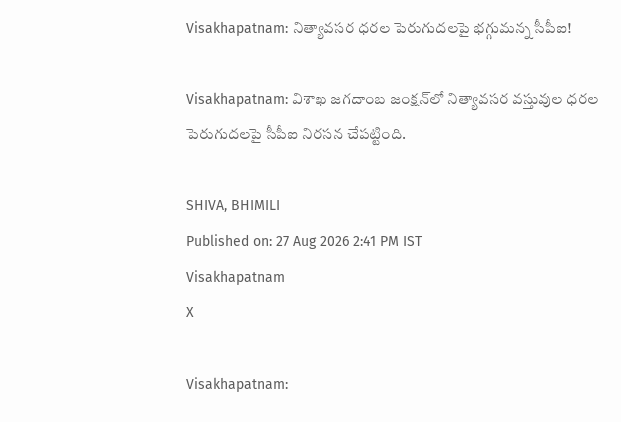Visakhapatnam: నిత్యావసర ధరల పెరుగుదలపై భగ్గుమన్న సీపీఐ!

Visakhapatnam: విశాఖ జగదాంబ జంక్షన్‌లో నిత్యావసర వస్తువుల ధరల పెరుగుదలపై సీపీఐ నిరసన చేపట్టింది.

SHIVA, BHIMILI
Published on: 27 Aug 2026 2:41 PM IST
Visakhapatnam
X

Visakhapatnam: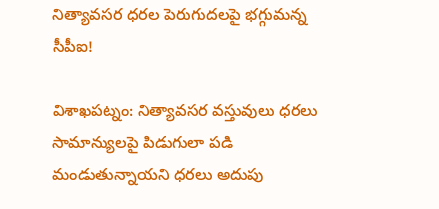నిత్యావసర ధరల పెరుగుదలపై భగ్గుమన్న సీపీఐ!

విశాఖపట్నం: నిత్యావసర వస్తువులు ధరలు సామాన్యులపై పిడుగులా పడి మండుతున్నాయని ధరలు అదుపు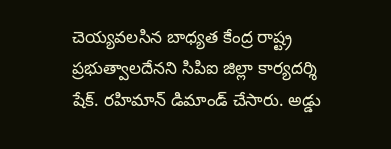చెయ్యవలసిన బాధ్యత కేంద్ర రాష్ట్ర ప్రభుత్వాలదేనని సిపిఐ జిల్లా కార్యదర్శి షేక్. రహిమాన్ డిమాండ్ చేసారు. అడ్డు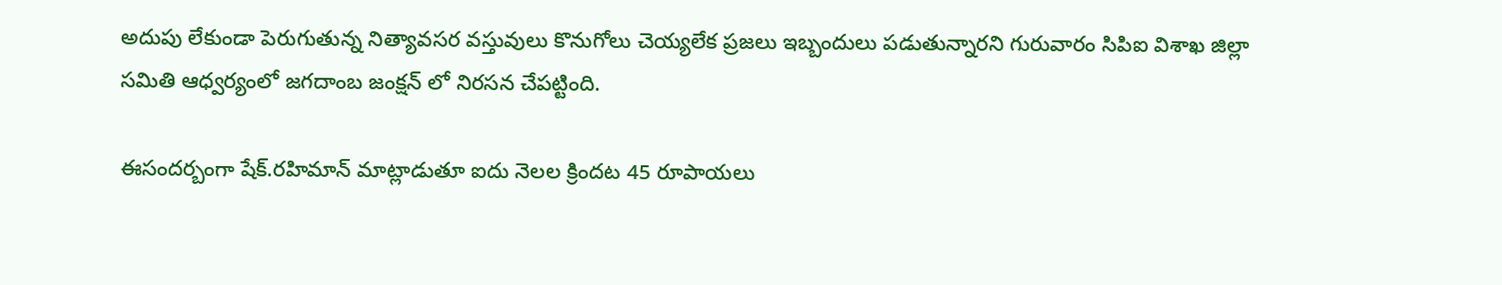అదుపు లేకుండా పెరుగుతున్న నిత్యావసర వస్తువులు కొనుగోలు చెయ్యలేక ప్రజలు ఇబ్బందులు పడుతున్నారని గురువారం సిపిఐ విశాఖ జిల్లా సమితి ఆధ్వర్యంలో జగదాంబ జంక్షన్ లో నిరసన చేపట్టింది.

ఈసందర్బంగా షేక్.రహిమాన్ మాట్లాడుతూ ఐదు నెలల క్రిందట 45 రూపాయలు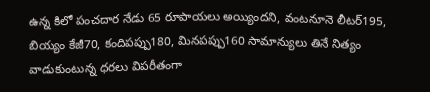ఉన్న కిలో పంచదార నేడు 65 రూపాయలు అయ్యిందని, వంటనూనె లీటర్195, బియ్యం కేజీ70, కందిపప్పు180, మినపప్పు160 సామాన్యులు తినే నిత్యం వాడుకుంటున్న ధరలు విపరీతంగా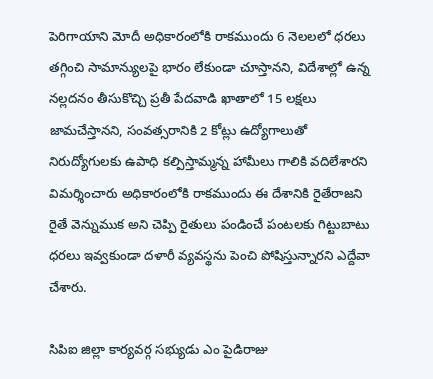పెరిగాయాని మోదీ అధికారంలోకి రాకముందు 6 నెలలలో ధరలు తగ్గించి సామాన్యులపై భారం లేకుండా చూస్తానని, విదేశాల్లో ఉన్న నల్లదనం తీసుకొచ్చి ప్రతీ పేదవాడి ఖాతాలో 15 లక్షలు జామచేస్తానని, సంవత్సరానికి 2 కోట్లు ఉద్యోగాలుతో నిరుద్యోగులకు ఉపాధి కల్పిస్తామ్మన్న హామీలు గాలికి వదిలేశారని విమర్శించారు అధికారంలోకి రాకముందు ఈ దేశానికి రైతేరాజని రైతే వెన్నుముక అని చెప్పి రైతులు పండించే పంటలకు గిట్టుబాటు ధరలు ఇవ్వకుండా దళారీ వ్యవస్థను పెంచి పోషిస్తున్నారని ఎద్దేవా చేశారు.

సిపిఐ జిల్లా కార్యవర్గ సభ్యుడు ఎం పైడిరాజు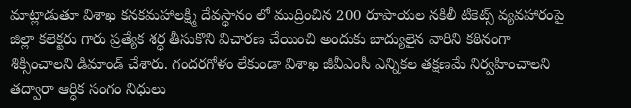మాట్లాడుతూ విశాఖ కనకమహాలక్ష్మి దేవస్థానం లో ముద్రించిన 200 రూపాయల నకిలీ టికెట్స్ వ్యవహారంపై జిల్లా కలెక్టరు గారు ప్రత్యేక శర్ధ తీసుకొని విచారణ చేయించి అందుకు బాద్యులైన వారిని కఠినంగా శిక్సించాలని డిమాండ్ చేశారు. గందరగోళం లేకుండా విశాఖ జీవీఎంసీ ఎన్నికల తక్షణమే నిర్వహించాలని తద్వారా ఆర్ధిక సంగం నిధులు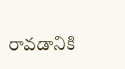రావడానికి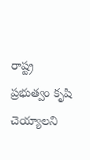రాష్ట్ర ప్రభుత్వం కృషి చెయ్యాలని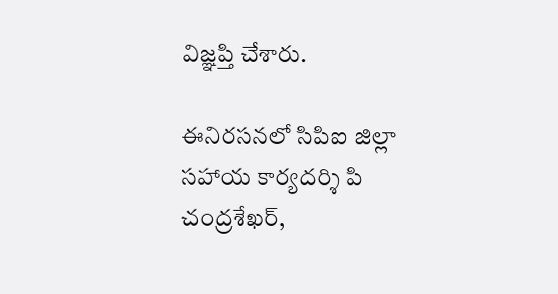విజ్ఞప్తి చేశారు.

ఈనిరసనలో సిపిఐ జిల్లా సహాయ కార్యదర్శి పి చంద్రశేఖర్,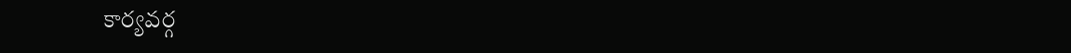కార్యవర్గ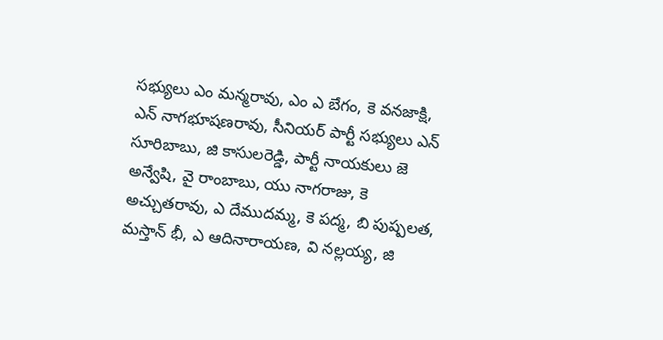సభ్యులు ఎం మన్మరావు, ఎం ఎ బేగం, కె వనజాక్షి, ఎన్ నాగభూషణరావు, సీనియర్ పార్టీ సభ్యులు ఎన్ సూరిబాబు, జి కాసులరెడ్డి, పార్టీ నాయకులు జె అన్వేషి, వై రాంబాబు, యు నాగరాజు, కె అచ్చుతరావు, ఎ దేముదమ్మ, కె పద్మ, బి పుష్పలత, మస్తాన్ భీ, ఎ ఆదినారాయణ, వి నల్లయ్య, జి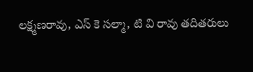లక్ష్మణరావు, ఎస్ కె సల్మా, టి వి రావు తదితరులు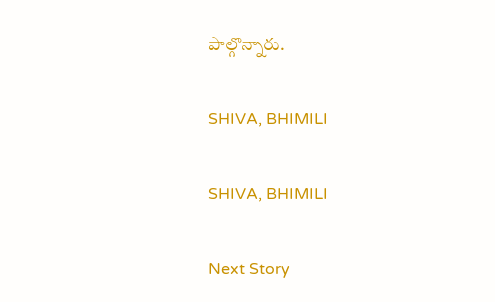పాల్గొన్నారు.

SHIVA, BHIMILI

SHIVA, BHIMILI

Next Story